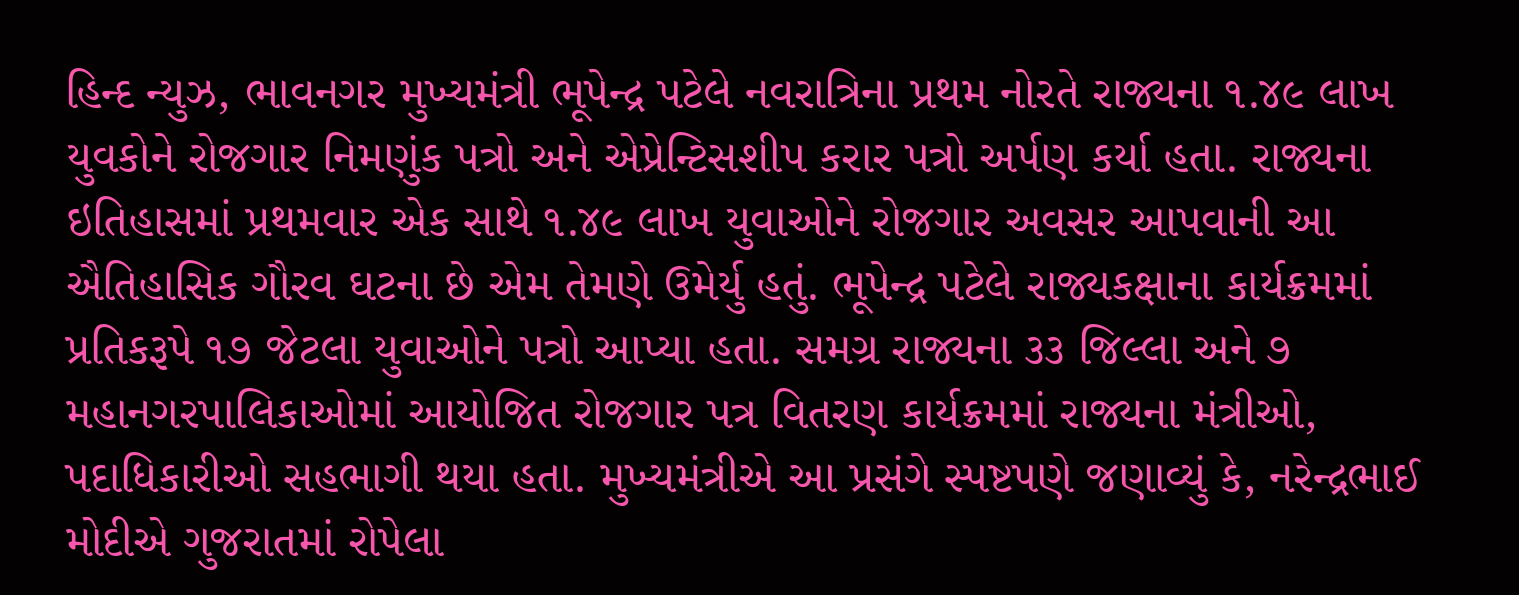હિન્દ ન્યુઝ, ભાવનગર મુખ્યમંત્રી ભૂપેન્દ્ર પટેલે નવરાત્રિના પ્રથમ નોરતે રાજ્યના ૧.૪૯ લાખ યુવકોને રોજગાર નિમણુંક પત્રો અને એપ્રેન્ટિસશીપ કરાર પત્રો અર્પણ કર્યા હતા. રાજ્યના ઇતિહાસમાં પ્રથમવાર એક સાથે ૧.૪૯ લાખ યુવાઓને રોજગાર અવસર આપવાની આ ઐતિહાસિક ગૌરવ ઘટના છે એમ તેમણે ઉમેર્યુ હતું. ભૂપેન્દ્ર પટેલે રાજ્યકક્ષાના કાર્યક્રમમાં પ્રતિકરૂપે ૧૭ જેટલા યુવાઓને પત્રો આપ્યા હતા. સમગ્ર રાજ્યના ૩૩ જિલ્લા અને ૭ મહાનગરપાલિકાઓમાં આયોજિત રોજગાર પત્ર વિતરણ કાર્યક્રમમાં રાજ્યના મંત્રીઓ, પદાધિકારીઓ સહભાગી થયા હતા. મુખ્યમંત્રીએ આ પ્રસંગે સ્પષ્ટપણે જણાવ્યું કે, નરેન્દ્રભાઈ મોદીએ ગુજરાતમાં રોપેલા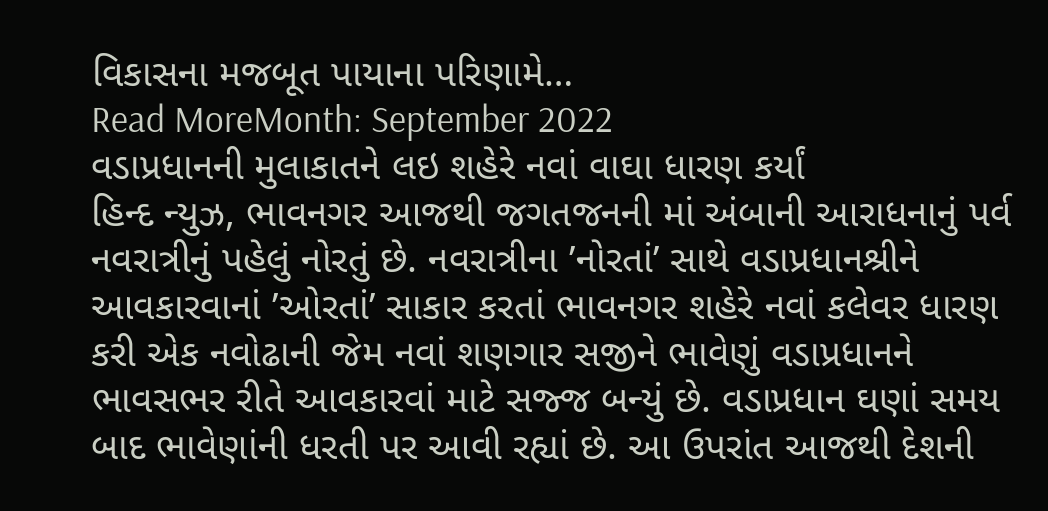વિકાસના મજબૂત પાયાના પરિણામે…
Read MoreMonth: September 2022
વડાપ્રધાનની મુલાકાતને લઇ શહેરે નવાં વાઘા ધારણ કર્યાં
હિન્દ ન્યુઝ, ભાવનગર આજથી જગતજનની માં અંબાની આરાધનાનું પર્વ નવરાત્રીનું પહેલું નોરતું છે. નવરાત્રીના ’નોરતાં’ સાથે વડાપ્રધાનશ્રીને આવકારવાનાં ’ઓરતાં’ સાકાર કરતાં ભાવનગર શહેરે નવાં કલેવર ધારણ કરી એક નવોઢાની જેમ નવાં શણગાર સજીને ભાવેણું વડાપ્રધાનને ભાવસભર રીતે આવકારવાં માટે સજ્જ બન્યું છે. વડાપ્રધાન ઘણાં સમય બાદ ભાવેણાંની ધરતી પર આવી રહ્યાં છે. આ ઉપરાંત આજથી દેશની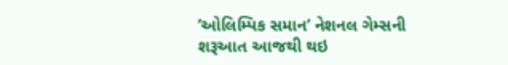’ઓલિમ્પિક સમાન’ નેશનલ ગેમ્સની શરૂઆત આજથી થઇ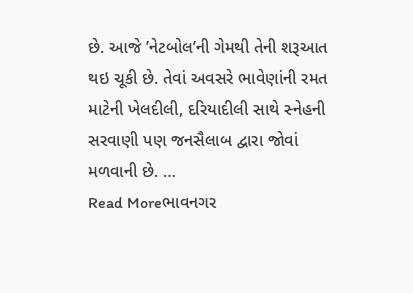છે. આજે ’નેટબોલ’ની ગેમથી તેની શરૂઆત થઇ ચૂકી છે. તેવાં અવસરે ભાવેણાંની રમત માટેની ખેલદીલી, દરિયાદીલી સાથે સ્નેહની સરવાણી પણ જનસૈલાબ દ્વારા જોવાં મળવાની છે. …
Read Moreભાવનગર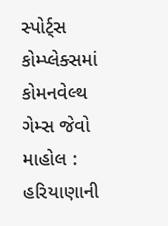સ્પોર્ટ્સ કોમ્પ્લેક્સમાં કોમનવેલ્થ ગેમ્સ જેવો માહોલ : હરિયાણાની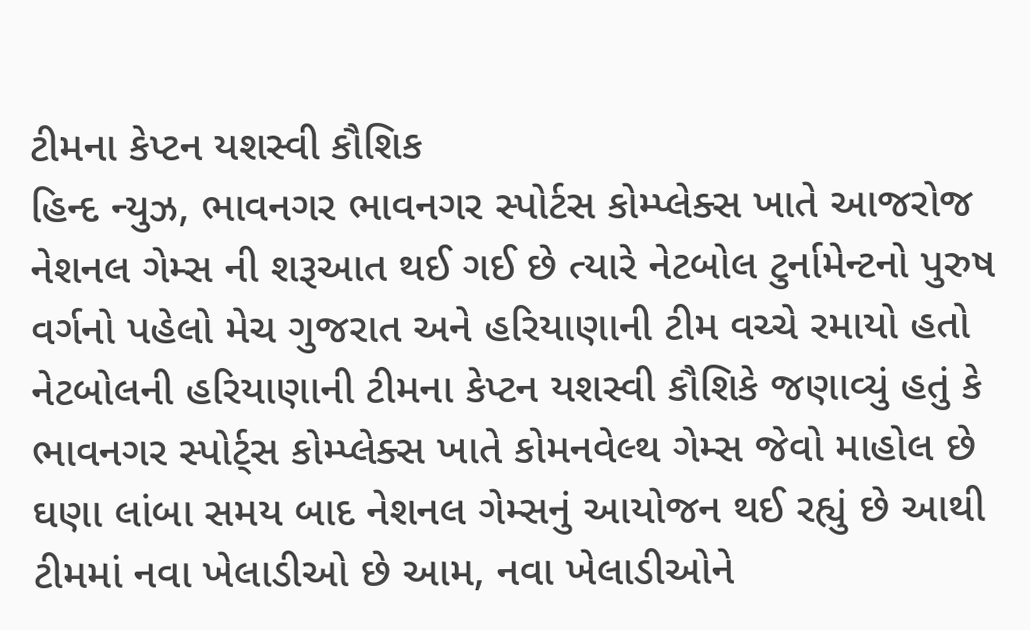ટીમના કેપ્ટન યશસ્વી કૌશિક
હિન્દ ન્યુઝ, ભાવનગર ભાવનગર સ્પોર્ટસ કોમ્પ્લેક્સ ખાતે આજરોજ નેશનલ ગેમ્સ ની શરૂઆત થઈ ગઈ છે ત્યારે નેટબોલ ટુર્નામેન્ટનો પુરુષ વર્ગનો પહેલો મેચ ગુજરાત અને હરિયાણાની ટીમ વચ્ચે રમાયો હતો નેટબોલની હરિયાણાની ટીમના કેપ્ટન યશસ્વી કૌશિકે જણાવ્યું હતું કે ભાવનગર સ્પોર્ટ્સ કોમ્પ્લેક્સ ખાતે કોમનવેલ્થ ગેમ્સ જેવો માહોલ છે ઘણા લાંબા સમય બાદ નેશનલ ગેમ્સનું આયોજન થઈ રહ્યું છે આથી ટીમમાં નવા ખેલાડીઓ છે આમ, નવા ખેલાડીઓને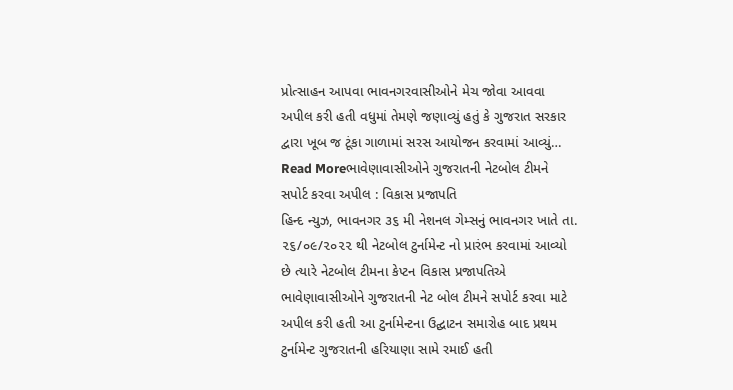પ્રોત્સાહન આપવા ભાવનગરવાસીઓને મેચ જોવા આવવા અપીલ કરી હતી વધુમાં તેમણે જણાવ્યું હતું કે ગુજરાત સરકાર દ્વારા ખૂબ જ ટૂંકા ગાળામાં સરસ આયોજન કરવામાં આવ્યું…
Read Moreભાવેણાવાસીઓને ગુજરાતની નેટબોલ ટીમને સપોર્ટ કરવા અપીલ : વિકાસ પ્રજાપતિ
હિન્દ ન્યુઝ, ભાવનગર ૩૬ મી નેશનલ ગેમ્સનું ભાવનગર ખાતે તા. ૨૬/૦૯/૨૦૨૨ થી નેટબોલ ટુર્નામેન્ટ નો પ્રારંભ કરવામાં આવ્યો છે ત્યારે નેટબોલ ટીમના કેપ્ટન વિકાસ પ્રજાપતિએ ભાવેણાવાસીઓને ગુજરાતની નેટ બોલ ટીમને સપોર્ટ કરવા માટે અપીલ કરી હતી આ ટુર્નામેન્ટના ઉદ્ઘાટન સમારોહ બાદ પ્રથમ ટુર્નામેન્ટ ગુજરાતની હરિયાણા સામે રમાઈ હતી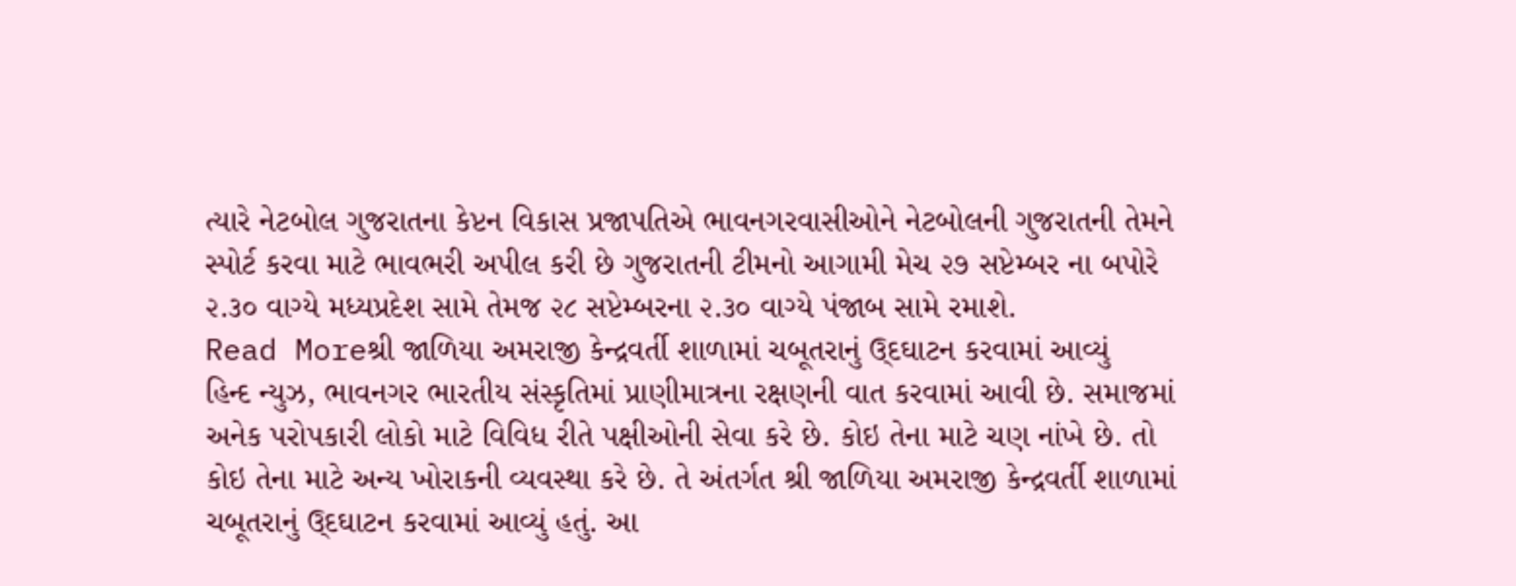ત્યારે નેટબોલ ગુજરાતના કેપ્ટન વિકાસ પ્રજાપતિએ ભાવનગરવાસીઓને નેટબોલની ગુજરાતની તેમને સ્પોર્ટ કરવા માટે ભાવભરી અપીલ કરી છે ગુજરાતની ટીમનો આગામી મેચ ૨૭ સપ્ટેમ્બર ના બપોરે ૨.૩૦ વાગ્યે મધ્યપ્રદેશ સામે તેમજ ૨૮ સપ્ટેમ્બરના ૨.૩૦ વાગ્યે પંજાબ સામે રમાશે.
Read Moreશ્રી જાળિયા અમરાજી કેન્દ્રવર્તી શાળામાં ચબૂતરાનું ઉ્દઘાટન કરવામાં આવ્યું
હિન્દ ન્યુઝ, ભાવનગર ભારતીય સંસ્કૃતિમાં પ્રાણીમાત્રના રક્ષણની વાત કરવામાં આવી છે. સમાજમાં અનેક પરોપકારી લોકો માટે વિવિધ રીતે પક્ષીઓની સેવા કરે છે. કોઇ તેના માટે ચણ નાંખે છે. તો કોઇ તેના માટે અન્ય ખોરાકની વ્યવસ્થા કરે છે. તે અંતર્ગત શ્રી જાળિયા અમરાજી કેન્દ્રવર્તી શાળામાં ચબૂતરાનું ઉ્દઘાટન કરવામાં આવ્યું હતું. આ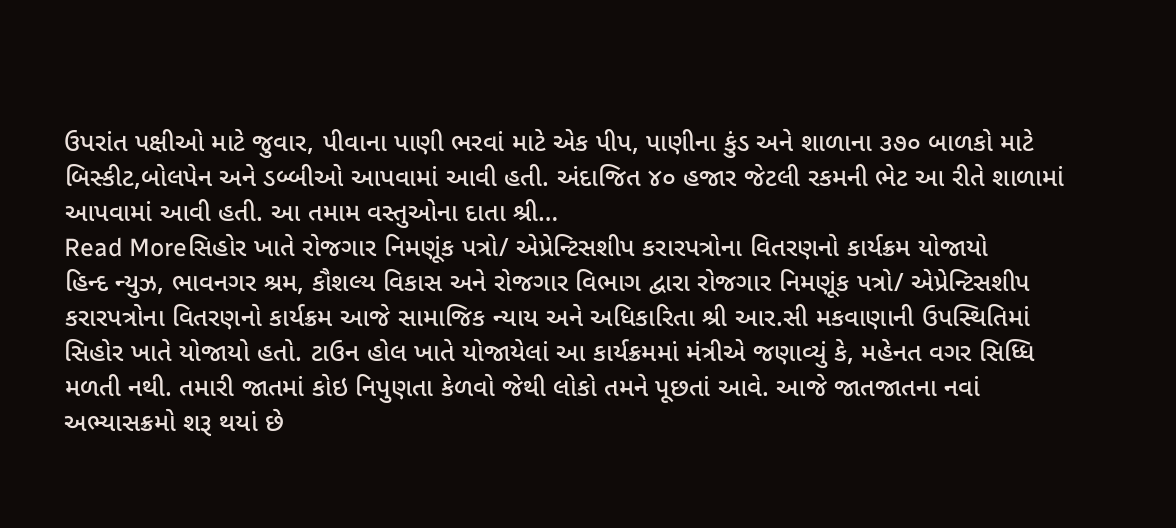ઉપરાંત પક્ષીઓ માટે જુવાર, પીવાના પાણી ભરવાં માટે એક પીપ, પાણીના કુંડ અને શાળાના ૩૭૦ બાળકો માટે બિસ્કીટ,બોલપેન અને ડબ્બીઓ આપવામાં આવી હતી. અંદાજિત ૪૦ હજાર જેટલી રકમની ભેટ આ રીતે શાળામાં આપવામાં આવી હતી. આ તમામ વસ્તુઓના દાતા શ્રી…
Read Moreસિહોર ખાતે રોજગાર નિમણૂંક પત્રો/ એપ્રેન્ટિસશીપ કરારપત્રોના વિતરણનો કાર્યક્રમ યોજાયો
હિન્દ ન્યુઝ, ભાવનગર શ્રમ, કૌશલ્ય વિકાસ અને રોજગાર વિભાગ દ્વારા રોજગાર નિમણૂંક પત્રો/ એપ્રેન્ટિસશીપ કરારપત્રોના વિતરણનો કાર્યક્રમ આજે સામાજિક ન્યાય અને અધિકારિતા શ્રી આર.સી મકવાણાની ઉપસ્થિતિમાં સિહોર ખાતે યોજાયો હતો. ટાઉન હોલ ખાતે યોજાયેલાં આ કાર્યક્રમમાં મંત્રીએ જણાવ્યું કે, મહેનત વગર સિધ્ધિ મળતી નથી. તમારી જાતમાં કોઇ નિપુણતા કેળવો જેથી લોકો તમને પૂછતાં આવે. આજે જાતજાતના નવાં અભ્યાસક્રમો શરૂ થયાં છે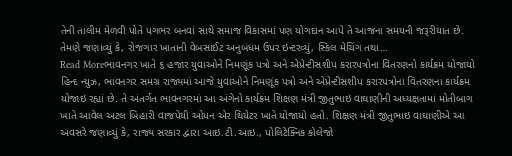તેની તાલીમ મેળવી પોતે પગભર બનવાં સાથે સમાજ વિકાસમાં પણ યોગદાન આપે તે આજના સમયની જરૂરીયાત છે. તેમણે જણાવ્યું કે, રોજગાર ખાતાની વેબસાઈટ અનુબંધમ ઉપર ઇન્ટરવ્યું, સ્કિલ મેચિંગ તથા…
Read Moreભાવનગર ખાતે ૬ હજાર યુવાઓને નિમણૂંક પત્રો અને એપ્રેન્ટીસશીપ કરારપત્રોના વિતરણનો કાર્યક્રમ યોજાયો
હિન્દ ન્યુઝ, ભાવનગર સમગ્ર રાજ્યમાં આજે યુવાઓને નિમણૂંક પત્રો અને એપ્રેન્ટીસશીપ કરારપત્રોના વિતરણના કાર્યક્રમ યોજાઇ રહ્યાં છે. તે અંતર્ગત ભાવનગરમાં આ અંગેનો કાર્યક્રમ શિક્ષણ મંત્રી જીતુભાઇ વાઘાણીની અધ્યક્ષતામાં મોતીબાગ ખાતે આવેલ અટલ બિહારી વાજપેયી ઓપન એર થિયેટર ખાતે યોજાયો હતો. શિક્ષણ મંત્રી જીતુભાઇ વાઘાણીએ આ અવસરે જણાવ્યું કે, રાજ્ય સરકાર દ્વારા આઇ.ટી.આઇ., પોલિટેક્નિક કોલેજો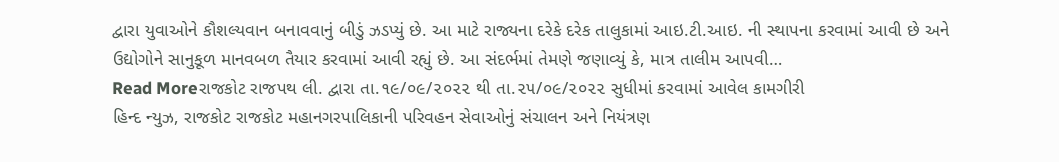દ્વારા યુવાઓને કૌશલ્યવાન બનાવવાનું બીડું ઝડપ્યું છે. આ માટે રાજ્યના દરેકે દરેક તાલુકામાં આઇ.ટી.આઇ. ની સ્થાપના કરવામાં આવી છે અને ઉદ્યોગોને સાનુકૂળ માનવબળ તૈયાર કરવામાં આવી રહ્યું છે. આ સંદર્ભમાં તેમણે જણાવ્યું કે, માત્ર તાલીમ આપવી…
Read Moreરાજકોટ રાજપથ લી. દ્વારા તા.૧૯/૦૯/૨૦૨૨ થી તા.૨૫/૦૯/૨૦૨૨ સુધીમાં કરવામાં આવેલ કામગીરી
હિન્દ ન્યુઝ, રાજકોટ રાજકોટ મહાનગરપાલિકાની પરિવહન સેવાઓનું સંચાલન અને નિયંત્રણ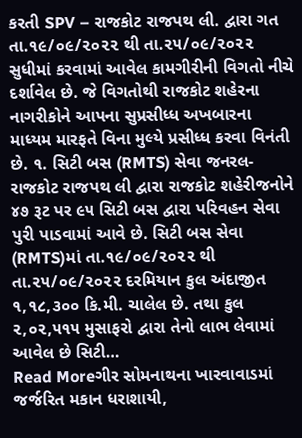કરતી SPV – રાજકોટ રાજપથ લી. દ્વારા ગત તા.૧૯/૦૯/૨૦૨૨ થી તા.૨૫/૦૯/૨૦૨૨ સુધીમાં કરવામાં આવેલ કામગીરીની વિગતો નીચે દર્શાવેલ છે. જે વિગતોથી રાજકોટ શહેરના નાગરીકોને આપના સુપ્રસીધ્ધ અખબારના માધ્યમ મારફતે વિના મુલ્યે પ્રસીધ્ધ કરવા વિનંતી છે. ૧. સિટી બસ (RMTS) સેવા જનરલ- રાજકોટ રાજપથ લી દ્વારા રાજકોટ શહેરીજનોને ૪૭ રૂટ પર ૯૫ સિટી બસ દ્વારા પરિવહન સેવા પુરી પાડવામાં આવે છે. સિટી બસ સેવા (RMTS)માં તા.૧૯/૦૯/૨૦૨૨ થી તા.૨૫/૦૯/૨૦૨૨ દરમિયાન કુલ અંદાજીત ૧,૧૮,૩૦૦ કિ.મી. ચાલેલ છે. તથા કુલ ૨,૦૨,૫૧૫ મુસાફરો દ્વારા તેનો લાભ લેવામાં આવેલ છે સિટી…
Read Moreગીર સોમનાથના ખારવાવાડમાં જર્જરિત મકાન ધરાશાયી,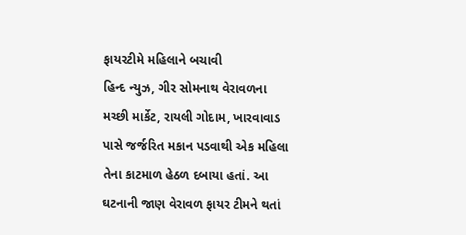ફાયરટીમે મહિલાને બચાવી
હિન્દ ન્યુઝ, ગીર સોમનાથ વેરાવળના મચ્છી માર્કેટ, રાયલી ગોદામ, ખારવાવાડ પાસે જર્જરિત મકાન પડવાથી એક મહિલા તેના કાટમાળ હેઠળ દબાયા હતાં. આ ઘટનાની જાણ વેરાવળ ફાયર ટીમને થતાં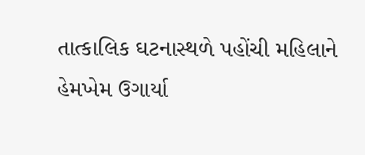તાત્કાલિક ઘટનાસ્થળે પહોંચી મહિલાને હેમખેમ ઉગાર્યા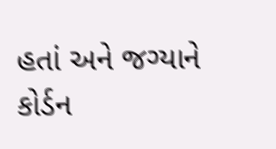હતાં અને જગ્યાને કોર્ડન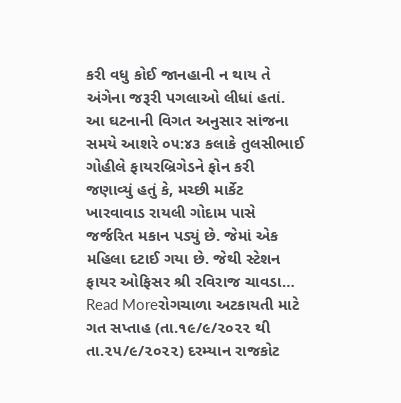કરી વધુ કોઈ જાનહાની ન થાય તે અંગેના જરૂરી પગલાઓ લીધાં હતાં. આ ઘટનાની વિગત અનુસાર સાંજના સમયે આશરે ૦૫:૪૩ કલાકે તુલસીભાઈ ગોહીલે ફાયરબ્રિગેડને ફોન કરી જણાવ્યું હતું કે, મચ્છી માર્કેટ ખારવાવાડ રાયલી ગોદામ પાસે જર્જરિત મકાન પડ્યું છે. જેમાં એક મહિલા દટાઈ ગયા છે. જેથી સ્ટેશન ફાયર ઓફિસર શ્રી રવિરાજ ચાવડા…
Read Moreરોગચાળા અટકાયતી માટે ગત સપ્તાહ (તા.૧૯/૯/૨૦૨૨ થી તા.૨૫/૯/૨૦૨૨) દરમ્યાન રાજકોટ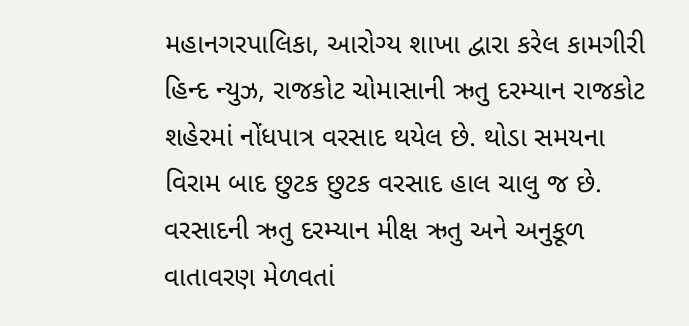મહાનગરપાલિકા, આરોગ્ય શાખા દ્વારા કરેલ કામગીરી
હિન્દ ન્યુઝ, રાજકોટ ચોમાસાની ઋતુ દરમ્યાન રાજકોટ શહેરમાં નોંધપાત્ર વરસાદ થયેલ છે. થોડા સમયના વિરામ બાદ છુટક છુટક વરસાદ હાલ ચાલુ જ છે. વરસાદની ઋતુ દરમ્યાન મીક્ષ ઋતુ અને અનુકૂળ વાતાવરણ મેળવતાં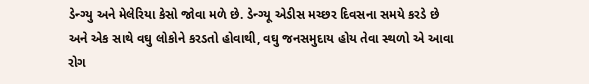ડેન્ગ્યુ અને મેલેરિયા કેસો જોવા મળે છે. ડેન્ગ્યૂ એડીસ મચ્છર દિવસના સમયે કરડે છે અને એક સાથે વઘુ લોકોને કરડતો હોવાથી, વઘુ જનસમુદાય હોય તેવા સ્થળો એ આવા રોગ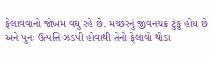ફેલાવવાનો જોખમ વઘુ રહે છે. મચ્છરનું જીવનચક્ર ટુંકુ હોય છે અને પુનઃ ઉત્પત્તિ ઝડપી હોવાથી તેનો ફેલાવો થોડા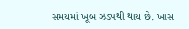સમયમાં ખૂબ ઝડપથી થાય છે. ખાસ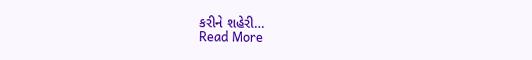કરીને શહેરી…
Read More